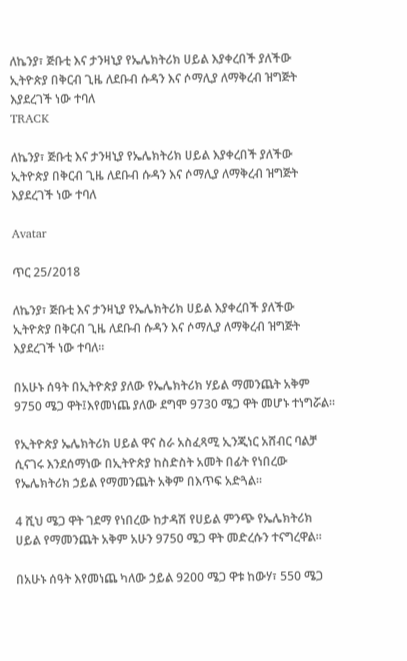ለኬንያ፣ ጅቡቲ እና ታንዛኒያ የኤሌክትሪክ ሀይል እያቀረበች ያለችው ኢትዮጵያ በቅርብ ጊዜ ለደቡብ ሱዳን እና ሶማሊያ ለማቅረብ ዝግጅት እያደረገች ነው ተባለ
TRACK

ለኬንያ፣ ጅቡቲ እና ታንዛኒያ የኤሌክትሪክ ሀይል እያቀረበች ያለችው ኢትዮጵያ በቅርብ ጊዜ ለደቡብ ሱዳን እና ሶማሊያ ለማቅረብ ዝግጅት እያደረገች ነው ተባለ

Avatar

ጥር 25/2018

ለኬንያ፣ ጅቡቲ እና ታንዛኒያ የኤሌክትሪክ ሀይል እያቀረበች ያለችው ኢትዮጵያ በቅርብ ጊዜ ለደቡብ ሱዳን እና ሶማሊያ ለማቅረብ ዝግጅት እያደረገች ነው ተባለ፡፡

በአሁኑ ሰዓት በኢትዮጵያ ያለው የኤሌክትሪክ ሃይል ማመንጨት አቅም 9750 ሜጋ ዋት፤እየመነጨ ያለው ደግሞ 9730 ሜጋ ዋት መሆኑ ተነግሯል።

የኢትዮጵያ ኤሌክትሪክ ሀይል ዋና ስራ አስፈጻሚ ኢንጂነር አሸብር ባልቻ ሲናገሩ እንደሰማነው በኢትዮጵያ ከስድስት አመት በፊት የነበረው የኤሌክትሪክ ኃይል የማመንጨት አቅም በእጥፍ አድጓል።

4 ሺህ ሜጋ ዋት ገደማ የነበረው ከታዳሽ የሀይል ምንጭ የኤሌክትሪክ ሀይል የማመንጨት አቅም አሁን 9750 ሜጋ ዋት መድረሱን ተናግረዋል።

በአሁኑ ሰዓት እየመነጨ ካለው ኃይል 9200 ሜጋ ዋቱ ከውሃ፣ 550 ሜጋ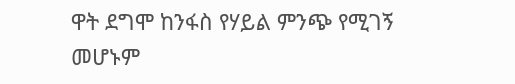ዋት ደግሞ ከንፋስ የሃይል ምንጭ የሚገኝ መሆኑም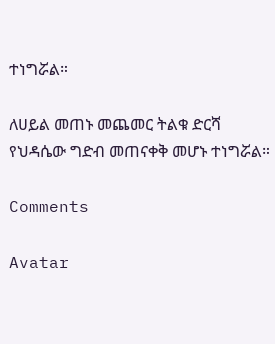ተነግሯል።

ለሀይል መጠኑ መጨመር ትልቁ ድርሻ የህዳሴው ግድብ መጠናቀቅ መሆኑ ተነግሯል።

Comments

Avatar